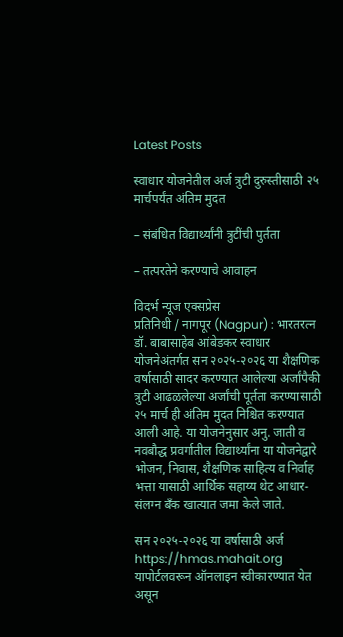Latest Posts

स्वाधार योजनेतील अर्ज त्रुटी दुरुस्तीसाठी २५ मार्चपर्यंत अंतिम मुदत

– संबंधित विद्यार्थ्यांनी त्रुटींची पुर्तता

– तत्परतेने करण्याचे आवाहन

विदर्भ न्यूज एक्सप्रेस
प्रतिनिधी / नागपूर (Nagpur) : भारतरत्न डॉ. बाबासाहेब आंबेडकर स्वाधार योजनेअंतर्गत सन २०२५-२०२६ या शैक्षणिक वर्षासाठी सादर करण्यात आलेल्या अर्जांपैकी त्रुटी आढळलेल्या अर्जांची पूर्तता करण्यासाठी २५ मार्च ही अंतिम मुदत निश्चित करण्यात आली आहे. या योजनेनुसार अनु. जाती व नवबौद्ध प्रवर्गातील विद्यार्थ्यांना या योजनेद्वारे भोजन, निवास, शैक्षणिक साहित्य व निर्वाह भत्ता यासाठी आर्थिक सहाय्य थेट आधार-संलग्न बँक खात्यात जमा केले जाते.

सन २०२५-२०२६ या वर्षासाठी अर्ज https://hmas.mahait.org यापोर्टलवरून ऑनलाइन स्वीकारण्यात येत असून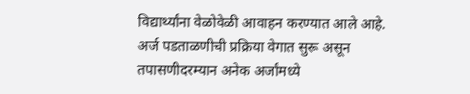विद्यार्थ्यांना वेळोवेळी आवाहन करण्यात आले आहे. अर्ज पडताळणीची प्रक्रिया वेगात सुरू असून तपासणीदरम्यान अनेक अर्जांमध्ये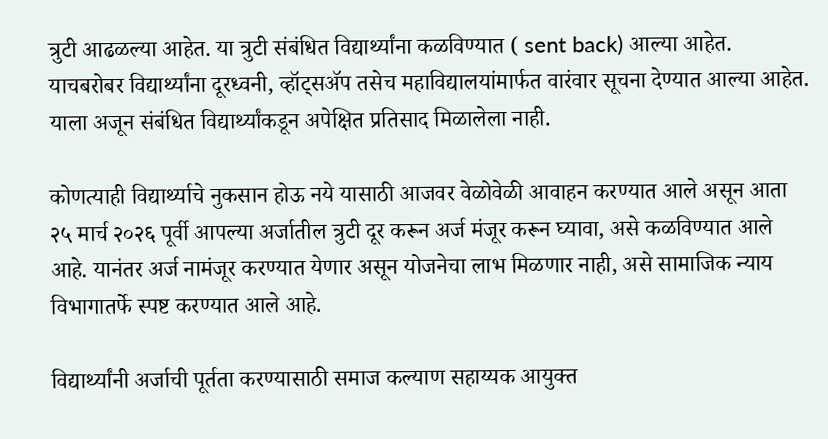त्रुटी आढळल्या आहेत. या त्रुटी संबंधित विद्यार्थ्यांना कळविण्यात ( sent back) आल्या आहेत. याचबरोबर विद्यार्थ्यांना दूरध्वनी, व्हॉट्सॲप तसेच महाविद्यालयांमार्फत वारंवार सूचना देण्यात आल्या आहेत. याला अजून संबंधित विद्यार्थ्यांकडून अपेक्षित प्रतिसाद मिळालेला नाही.

कोणत्याही विद्यार्थ्याचे नुकसान होऊ नये यासाठी आजवर वेळोवेळी आवाहन करण्यात आले असून आता २५ मार्च २०२६ पूर्वी आपल्या अर्जातील त्रुटी दूर करून अर्ज मंजूर करून घ्यावा, असे कळविण्यात आले आहे. यानंतर अर्ज नामंजूर करण्यात येणार असून योजनेचा लाभ मिळणार नाही, असे सामाजिक न्याय विभागातर्फे स्पष्ट करण्यात आले आहे.

विद्यार्थ्यांनी अर्जाची पूर्तता करण्यासाठी समाज कल्याण सहाय्यक आयुक्त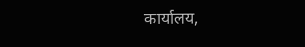कार्यालय,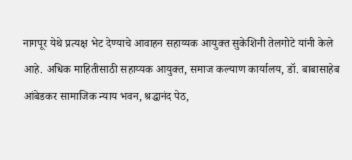नागपूर येथे प्रत्यक्ष भेट देण्याचे आवाहन सहाय्यक आयुक्त सुकेशिनी तेलगोटे यांनी केले आहे. अधिक माहितीसाठी सहाय्यक आयुक्त, समाज कल्याण कार्यालय, डॉ. बाबासाहेब आंबेडकर सामाजिक न्याय भवन, श्रद्धानंद पेठ,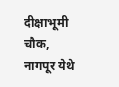दीक्षाभूमी चौक, नागपूर येथे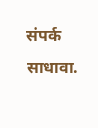संपर्क साधावा.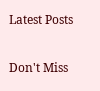Latest Posts

Don't Miss